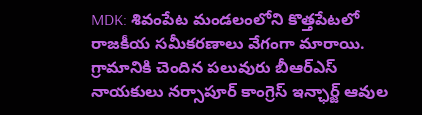MDK: శివంపేట మండలంలోని కొత్తపేటలో రాజకీయ సమీకరణాలు వేగంగా మారాయి. గ్రామానికి చెందిన పలువురు బీఆర్ఎస్ నాయకులు నర్సాపూర్ కాంగ్రెస్ ఇన్ఛార్జ్ ఆవుల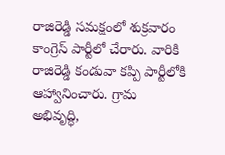రాజిరెడ్డి సమక్షంలో శుక్రవారం కాంగ్రెస్ పార్టీలో చేరారు. వారికి రాజిరెడ్డి కండువా కప్పి పార్టీలోకి ఆహ్వానించారు. గ్రామ అభివృద్ధి,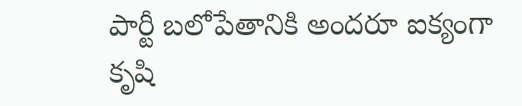పార్టీ బలోపేతానికి అందరూ ఐక్యంగా కృషి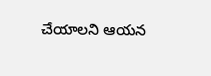చేయాలని ఆయన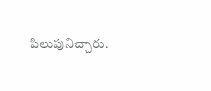పిలుపునిచ్చారు.